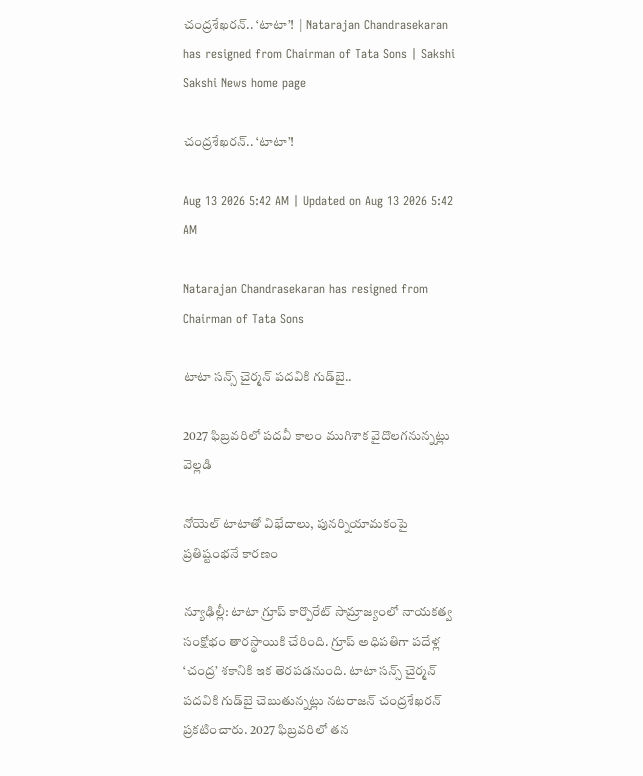చంద్రశేఖరన్‌.. ‘టాటా’!  | Natarajan Chandrasekaran has resigned from Chairman of Tata Sons | Sakshi
Sakshi News home page

చంద్రశేఖరన్‌.. ‘టాటా’!

Aug 13 2026 5:42 AM | Updated on Aug 13 2026 5:42 AM

Natarajan Chandrasekaran has resigned from Chairman of Tata Sons

టాటా సన్స్‌ చైర్మన్‌ పదవికి గుడ్‌బై..

2027 ఫిబ్రవరిలో పదవీ కాలం ముగిశాక వైదొలగనున్నట్లు వెల్లడి

నోయెల్‌ టాటాతో విభేదాలు, పునర్నియామకంపై ప్రతిష్టంభనే కారణం

న్యూఢిల్లీ: టాటా గ్రూప్‌ కార్పొరేట్‌ సామ్రాజ్యంలో నాయకత్వ సంక్షోభం తారస్థాయికి చేరింది. గ్రూప్‌ అధిపతిగా పదేళ్ల ‘చంద్ర’ శకానికి ఇక తెరపడనుంది. టాటా సన్స్‌ చైర్మన్‌ పదవికి గుడ్‌బై చెబుతున్నట్లు నటరాజన్‌ చంద్రశేఖరన్‌ ప్రకటించారు. 2027 ఫిబ్రవరిలో తన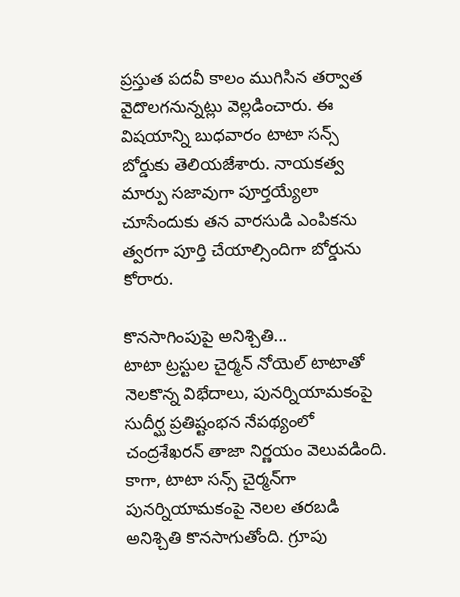ప్రస్తుత పదవీ కాలం ముగిసిన తర్వాత వైదొలగనున్నట్లు వెల్లడించారు. ఈ విషయాన్ని బుధవారం టాటా సన్స్‌ బోర్డుకు తెలియజేశారు. నాయకత్వ మార్పు సజావుగా పూర్తయ్యేలా చూసేందుకు తన వారసుడి ఎంపికను త్వరగా పూర్తి చేయాల్సిందిగా బోర్డును కోరారు.

కొనసాగింపుపై అనిశ్చితి...
టాటా ట్రస్టుల చైర్మన్‌ నోయెల్‌ టాటాతో నెలకొన్న విభేదాలు, పునర్నియామకంపై సుదీర్ఘ ప్రతిష్టంభన నేపథ్యంలో చంద్రశేఖరన్‌ తాజా నిర్ణయం వెలువడింది. కాగా, టాటా సన్స్‌ చైర్మన్‌గా పునర్నియామకంపై నెలల తరబడి అనిశ్చితి కొనసాగుతోంది. గ్రూపు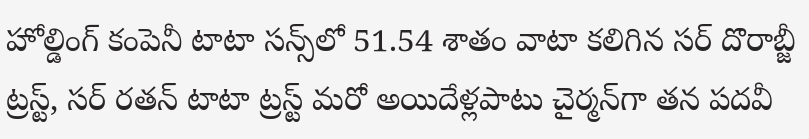హోల్డింగ్‌ కంపెనీ టాటా సన్స్‌లో 51.54 శాతం వాటా కలిగిన సర్‌ దొరాబ్జీ ట్రస్ట్, సర్‌ రతన్‌ టాటా ట్రస్ట్‌ మరో అయిదేళ్లపాటు చైర్మన్‌గా తన పదవీ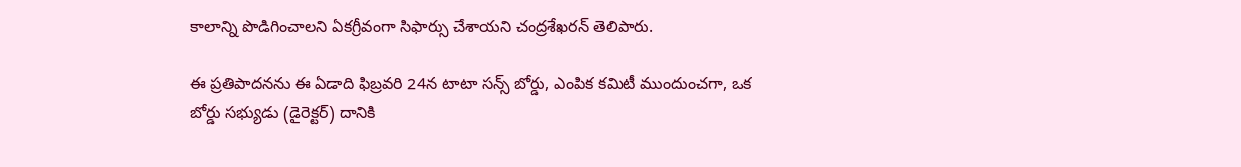కాలాన్ని పొడిగించాలని ఏకగ్రీవంగా సిఫార్సు చేశాయని చంద్రశేఖరన్‌ తెలిపారు.

ఈ ప్రతిపాదనను ఈ ఏడాది ఫిబ్రవరి 24న టాటా సన్స్‌ బోర్డు, ఎంపిక కమిటీ ముందుంచగా, ఒక బోర్డు సభ్యుడు (డైరెక్టర్‌) దానికి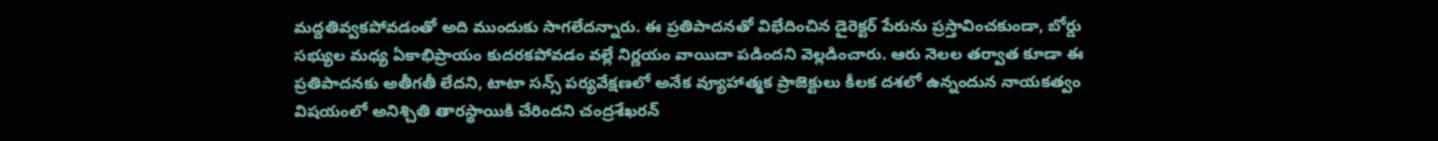మద్దతివ్వకపోవడంతో అది ముందుకు సాగలేదన్నారు. ఈ ప్రతిపాదనతో విభేదించిన డైరెక్టర్‌ పేరును ప్రస్తావించకుండా, బోర్డు సభ్యుల మధ్య ఏకాభిప్రాయం కుదరకపోవడం వల్లే నిర్ణయం వాయిదా పడిందని వెల్లడించారు. ఆరు నెలల తర్వాత కూడా ఈ ప్రతిపాదనకు అతీగతీ లేదని, టాటా సన్స్‌ పర్యవేక్షణలో అనేక వ్యూహాత్మక ప్రాజెక్టులు కీలక దశలో ఉన్నందున నాయకత్వం విషయంలో అనిశ్చితి తారస్థాయికి చేరిందని చంద్రశేఖరన్‌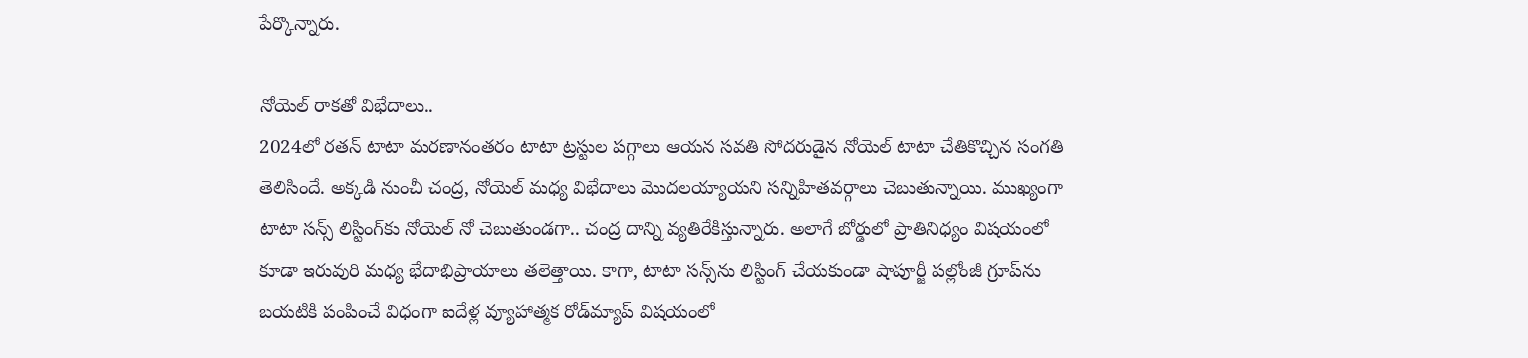పేర్కొన్నారు.

నోయెల్‌ రాకతో విభేదాలు..
2024లో రతన్‌ టాటా మరణానంతరం టాటా ట్రస్టుల పగ్గాలు ఆయన సవతి సోదరుడైన నోయెల్‌ టాటా చేతికొచ్చిన సంగతి తెలిసిందే. అక్కడి నుంచీ చంద్ర, నోయెల్‌ మధ్య విభేదాలు మొదలయ్యాయని సన్నిహితవర్గాలు చెబుతున్నాయి. ముఖ్యంగా టాటా సన్స్‌ లిస్టింగ్‌కు నోయెల్‌ నో చెబుతుండగా.. చంద్ర దాన్ని వ్యతిరేకిస్తున్నారు. అలాగే బోర్డులో ప్రాతినిధ్యం విషయంలో కూడా ఇరువురి మధ్య భేదాభిప్రాయాలు తలెత్తాయి. కాగా, టాటా సన్స్‌ను లిస్టింగ్‌ చేయకుండా షాపూర్జీ పల్లోంజీ గ్రూప్‌ను బయటికి పంపించే విధంగా ఐదేళ్ల వ్యూహాత్మక రోడ్‌మ్యాప్‌ విషయంలో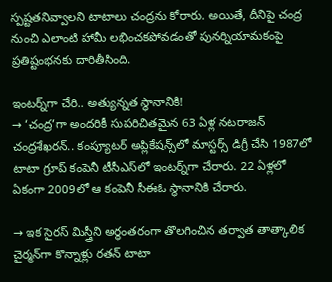స్పష్టతనివ్వాలని టాటాలు చంద్రను కోరారు. అయితే, దీనిపై చంద్ర నుంచి ఎలాంటి హామీ లభించకపోవడంతో పునర్నియామకంపై ప్రతిష్టంభనకు దారితీసింది.

ఇంటర్న్‌గా చేరి.. అత్యున్నత స్థానానికి!
→ ‘చంద్ర’గా అందరికీ సుపరిచితమైన 63 ఏళ్ల నటరాజన్‌ చంద్రశేఖరన్‌.. కంప్యూటర్‌ అప్లికేషన్స్‌లో మాస్టర్స్‌ డిగ్రీ చేసి 1987లో టాటా గ్రూప్‌ కంపెనీ టీసీఎస్‌లో ఇంటర్న్‌గా చేరారు. 22 ఏళ్లలో  ఏకంగా 2009లో ఆ కంపెనీ సీఈఓ స్థానానికి చేరారు.

→ ఇక సైరస్‌ మిస్త్రీని అర్ధంతరంగా తొలగించిన తర్వాత తాత్కాలిక చైర్మన్‌గా కొన్నాళ్లు రతన్‌ టాటా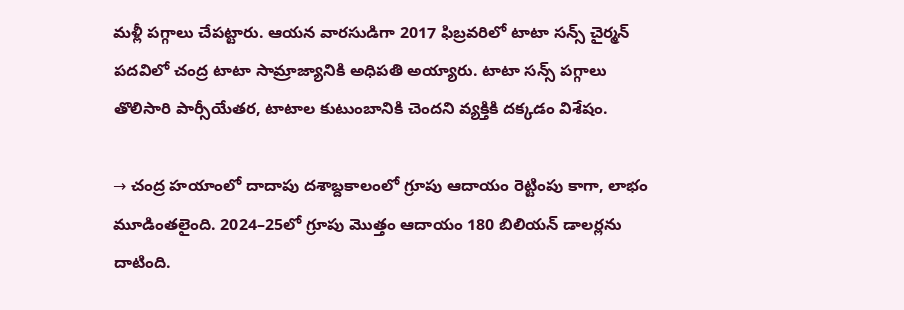మళ్లీ పగ్గాలు చేపట్టారు. ఆయన వారసుడిగా 2017 ఫిబ్రవరిలో టాటా సన్స్‌ చైర్మన్‌ పదవిలో చంద్ర టాటా సామ్రాజ్యానికి అధిపతి అయ్యారు. టాటా సన్స్‌ పగ్గాలు తొలిసారి పార్సీయేతర, టాటాల కుటుంబానికి చెందని వ్యక్తికి దక్కడం విశేషం.

→ చంద్ర హయాంలో దాదాపు దశాబ్దకాలంలో గ్రూపు ఆదాయం రెట్టింపు కాగా, లాభం మూడింతలైంది. 2024–25లో గ్రూపు మొత్తం ఆదాయం 180 బిలియన్‌ డాలర్లను దాటింది.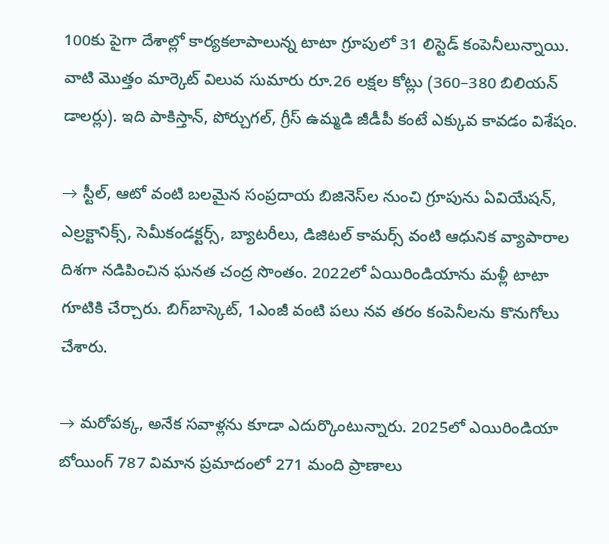100కు పైగా దేశాల్లో కార్యకలాపాలున్న టాటా గ్రూపులో 31 లిస్టెడ్‌ కంపెనీలున్నాయి. వాటి మొత్తం మార్కెట్‌ విలువ సుమారు రూ.26 లక్షల కోట్లు (360–380 బిలియన్‌ డాలర్లు). ఇది పాకిస్తాన్, పోర్చుగల్, గ్రీస్‌ ఉమ్మడి జీడీపీ కంటే ఎక్కువ కావడం విశేషం.

→ స్టీల్, ఆటో వంటి బలమైన సంప్రదాయ బిజినెస్‌ల నుంచి గ్రూపును ఏవియేషన్, ఎల్రక్టానిక్స్, సెమీకండక్టర్స్, బ్యాటరీలు, డిజిటల్‌ కామర్స్‌ వంటి ఆధునిక వ్యాపారాల దిశగా నడిపించిన ఘనత చంద్ర సొంతం. 2022లో ఏయిరిండియాను మళ్లీ టాటా గూటికి చేర్చారు. బిగ్‌బాస్కెట్, 1ఎంజీ వంటి పలు నవ తరం కంపెనీలను కొనుగోలు చేశారు.

→ మరోపక్క, అనేక సవాళ్లను కూడా ఎదుర్కొంటున్నారు. 2025లో ఎయిరిండియా బోయింగ్‌ 787 విమాన ప్రమాదంలో 271 మంది ప్రాణాలు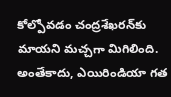కోల్పోవడం చంద్రశేఖరన్‌కు మాయని మచ్చగా మిగిలింది. అంతేకాదు, ఎయిరిండియా గత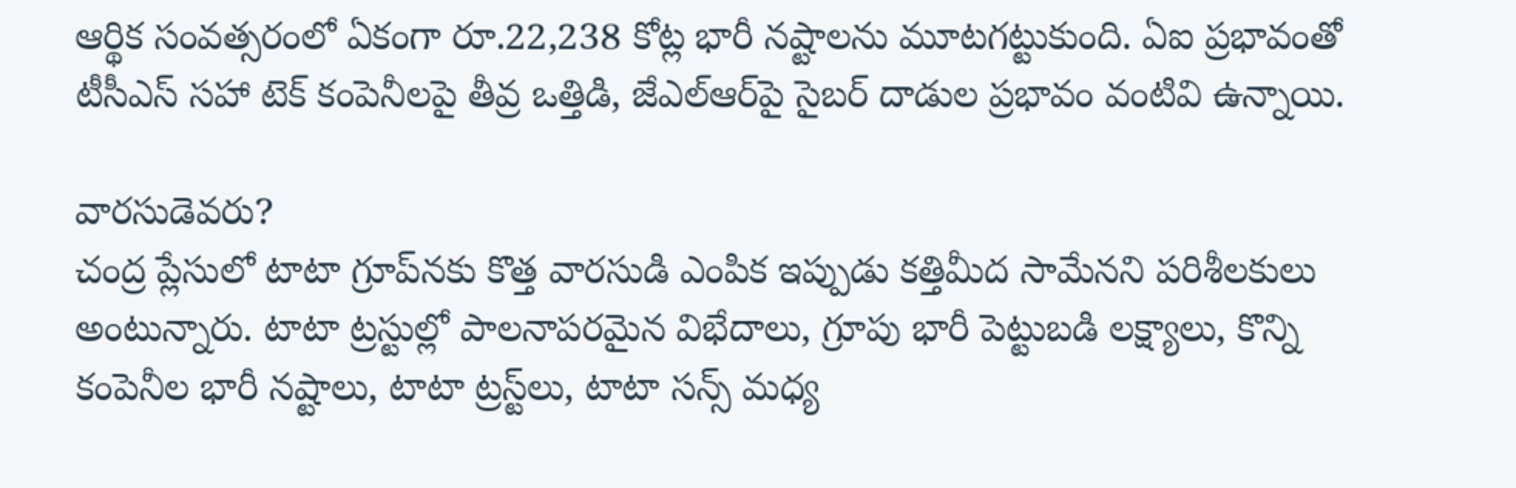ఆర్థిక సంవత్సరంలో ఏకంగా రూ.22,238 కోట్ల భారీ నష్టాలను మూటగట్టుకుంది. ఏఐ ప్రభావంతో టీసీఎస్‌ సహా టెక్‌ కంపెనీలపై తీవ్ర ఒత్తిడి, జేఎల్‌ఆర్‌పై సైబర్‌ దాడుల ప్రభావం వంటివి ఉన్నాయి.

వారసుడెవరు?
చంద్ర ప్లేసులో టాటా గ్రూప్‌నకు కొత్త వారసుడి ఎంపిక ఇప్పుడు కత్తిమీద సామేనని పరిశీలకులు అంటున్నారు. టాటా ట్రస్టుల్లో పాలనాపరమైన విభేదాలు, గ్రూపు భారీ పెట్టుబడి లక్ష్యాలు, కొన్ని కంపెనీల భారీ నష్టాలు, టాటా ట్రస్ట్‌లు, టాటా సన్స్‌ మధ్య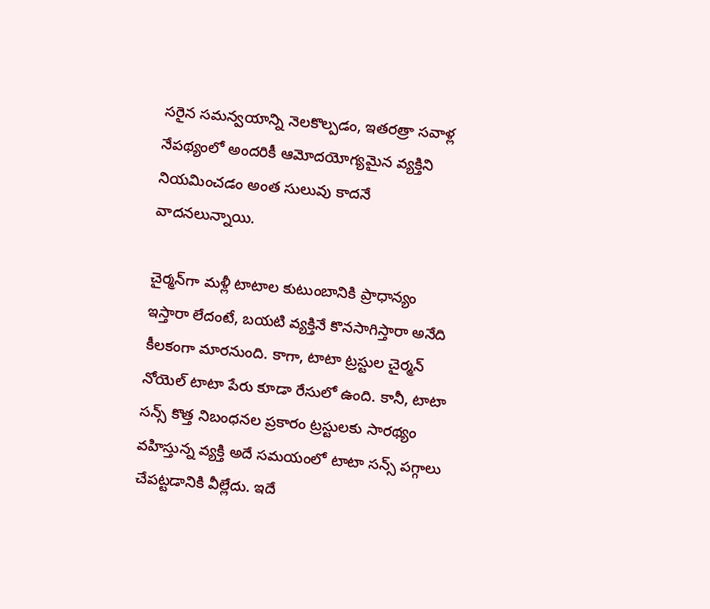సరైన సమన్వయాన్ని నెలకొల్పడం, ఇతరత్రా సవాళ్ల నేపథ్యంలో అందరికీ ఆమోదయోగ్యమైన వ్యక్తిని నియమించడం అంత సులువు కాదనే వాదనలున్నాయి.

చైర్మన్‌గా మళ్లీ టాటాల కుటుంబానికి ప్రాధాన్యం ఇస్తారా లేదంటే, బయటి వ్యక్తినే కొనసాగిస్తారా అనేది కీలకంగా మారనుంది. కాగా, టాటా ట్రస్టుల చైర్మన్‌ నోయెల్‌ టాటా పేరు కూడా రేసులో ఉంది. కానీ, టాటా సన్స్‌ కొత్త నిబంధనల ప్రకారం ట్రస్టులకు సారథ్యం వహిస్తున్న వ్యక్తి అదే సమయంలో టాటా సన్స్‌ పగ్గాలు చేపట్టడానికి వీల్లేదు. ఇదే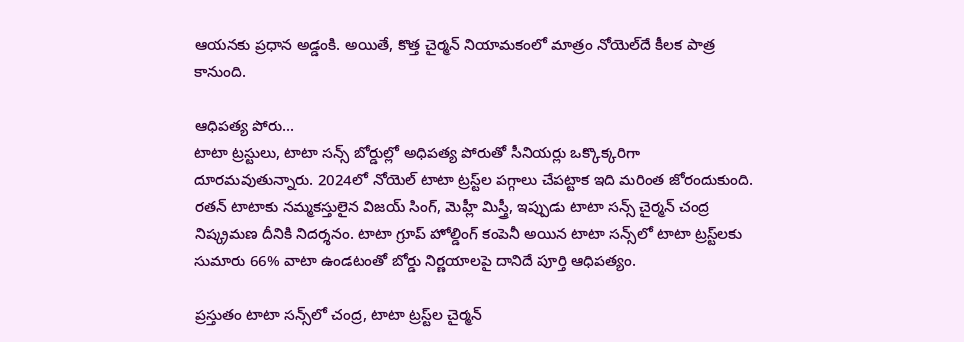ఆయనకు ప్రధాన అడ్డంకి. అయితే, కొత్త చైర్మన్‌ నియామకంలో మాత్రం నోయెల్‌దే కీలక పాత్ర కానుంది.

ఆధిపత్య పోరు...
టాటా ట్రస్టులు, టాటా సన్స్‌ బోర్డుల్లో అధిపత్య పోరుతో సీనియర్లు ఒక్కొక్కరిగా దూరమవుతున్నారు. 2024లో నోయెల్‌ టాటా ట్రస్ట్‌ల పగ్గాలు చేపట్టాక ఇది మరింత జోరందుకుంది. రతన్‌ టాటాకు నమ్మకస్తులైన విజయ్‌ సింగ్, మెహ్లీ మిస్త్రీ, ఇప్పుడు టాటా సన్స్‌ చైర్మన్‌ చంద్ర నిష్క్రమణ దీనికి నిదర్శనం. టాటా గ్రూప్‌ హోల్డింగ్‌ కంపెనీ అయిన టాటా సన్స్‌లో టాటా ట్రస్ట్‌లకు సుమారు 66% వాటా ఉండటంతో బోర్డు నిర్ణయాలపై దానిదే పూర్తి ఆధిపత్యం.

ప్రస్తుతం టాటా సన్స్‌లో చంద్ర, టాటా ట్రస్ట్‌ల చైర్మన్‌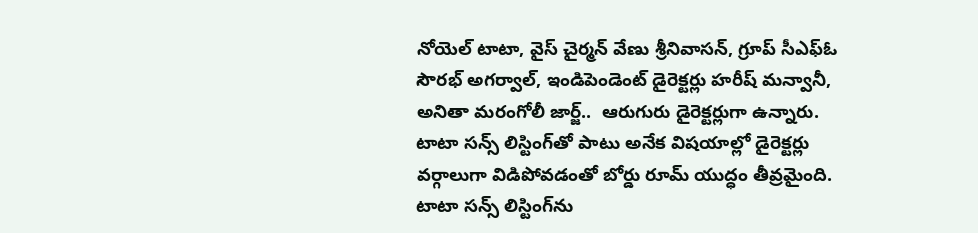నోయెల్‌ టాటా, వైస్‌ చైర్మన్‌ వేణు శ్రీనివాసన్, గ్రూప్‌ సీఎఫ్‌ఓ సౌరభ్‌ అగర్వాల్, ఇండిపెండెంట్‌ డైరెక్టర్లు హరీష్‌ మన్వానీ, అనితా మరంగోలీ జార్జ్‌..  ఆరుగురు డైరెక్టర్లుగా ఉన్నారు. టాటా సన్స్‌ లిస్టింగ్‌తో పాటు అనేక విషయాల్లో డైరెక్టర్లు వర్గాలుగా విడిపోవడంతో బోర్డు రూమ్‌ యుద్ధం తీవ్రమైంది. టాటా సన్స్‌ లిస్టింగ్‌ను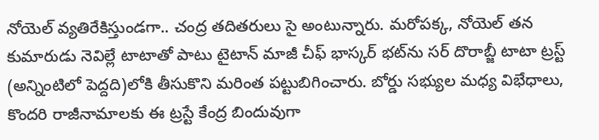నోయెల్‌ వ్యతిరేకిస్తుండగా.. చంద్ర తదితరులు సై అంటున్నారు. మరోపక్క, నోయెల్‌ తన కుమారుడు నెవిల్లే టాటాతో పాటు టైటాన్‌ మాజీ చీఫ్‌ భాస్కర్‌ భట్‌ను సర్‌ దొరాబ్జీ టాటా ట్రస్ట్‌ (అన్నింటిలో పెద్దది)లోకి తీసుకొని మరింత పట్టుబిగించారు. బోర్డు సభ్యుల మధ్య విభేధాలు, కొందరి రాజీనామాలకు ఈ ట్రస్టే కేంద్ర బిందువుగా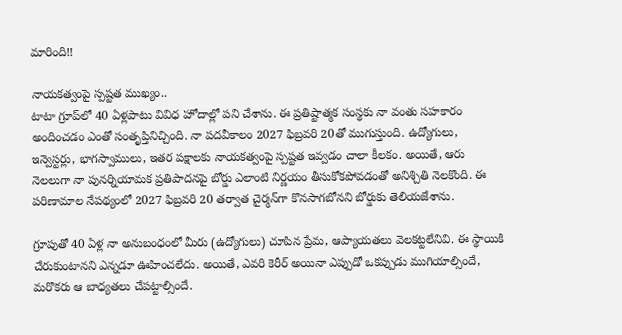మారింది!!

నాయకత్వంపై స్పష్టత ముఖ్యం..
టాటా గ్రూప్‌లో 40 ఏళ్లపాటు వివిధ హోదాల్లో పని చేశాను. ఈ ప్రతిష్టాత్మక సంస్థకు నా వంతు సహకారం అందించడం ఎంతో సంతృప్తినిచ్చింది. నా పదవీకాలం 2027 ఫిబ్రవరి 20తో ముగుస్తుంది. ఉద్యోగులు, ఇన్వెస్టర్లు, భాగస్వాములు, ఇతర పక్షాలకు నాయకత్వంపై స్పష్టత ఇవ్వడం చాలా కీలకం. అయితే, ఆరు నెలలుగా నా పునర్నియామక ప్రతిపాదనపై బోర్డు ఎలాంటి నిర్ణయం తీసుకోకపోవడంతో అనిశ్చితి నెలకొంది. ఈ పరిణామాల నేపథ్యంలో 2027 ఫిబ్రవరి 20 తర్వాత చైర్మన్‌గా కొనసాగబోనని బోర్డుకు తెలియజేశాను.

గ్రూపుతో 40 ఏళ్ల నా అనుబంధంలో మీరు (ఉద్యోగులు) చూపిన ప్రేమ, ఆప్యాయతలు వెలకట్టలేనివి. ఈ స్థాయికి చేరుకుంటానని ఎన్నడూ ఊహించలేదు. అయితే, ఎవరి కెరీర్‌ అయినా ఎప్పుడో ఒకప్పుడు ముగియాల్సిందే, మరొకరు ఆ బాధ్యతలు చేపట్టాల్సిందే.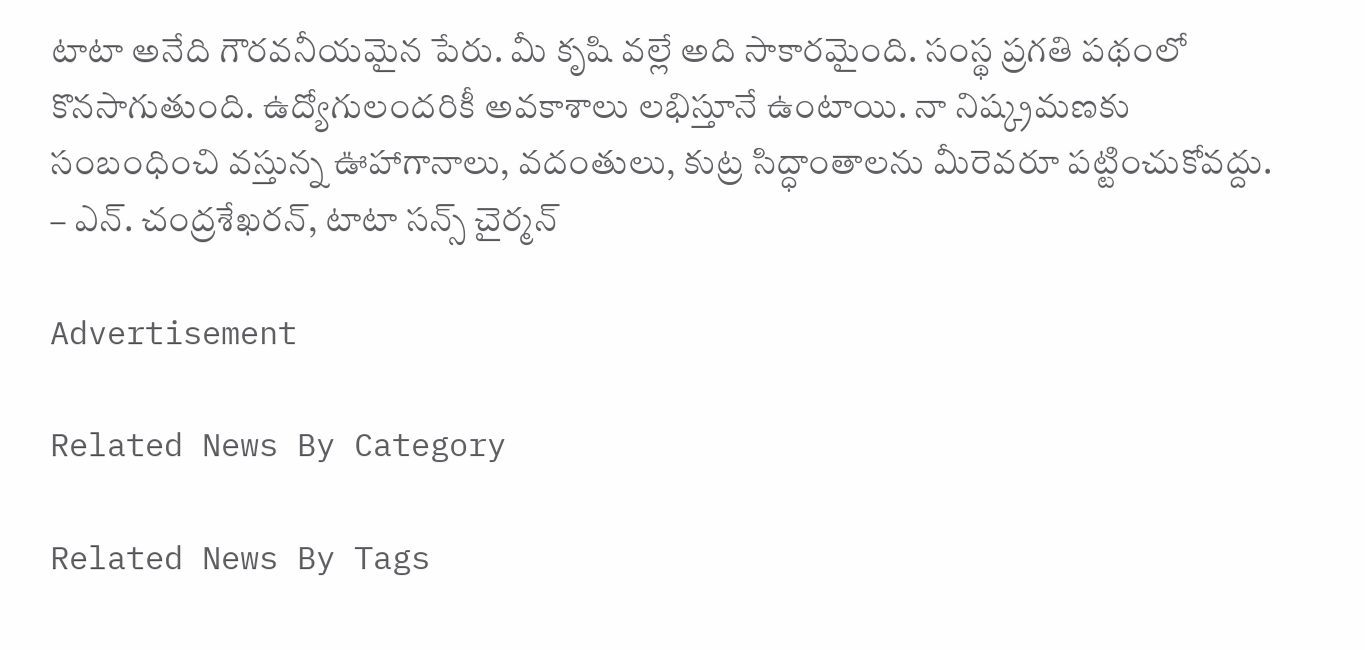టాటా అనేది గౌరవనీయమైన పేరు. మీ కృషి వల్లే అది సాకారమైంది. సంస్థ ప్రగతి పథంలో కొనసాగుతుంది. ఉద్యోగులందరికీ అవకాశాలు లభిస్తూనే ఉంటాయి. నా నిష్క్రమణకు సంబంధించి వస్తున్న ఊహాగానాలు, వదంతులు, కుట్ర సిద్ధాంతాలను మీరెవరూ పట్టించుకోవద్దు.
– ఎన్‌. చంద్రశేఖరన్, టాటా సన్స్‌ చైర్మన్‌

Advertisement

Related News By Category

Related News By Tags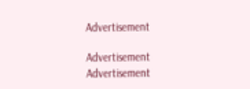Advertisement

Advertisement
Advertisement